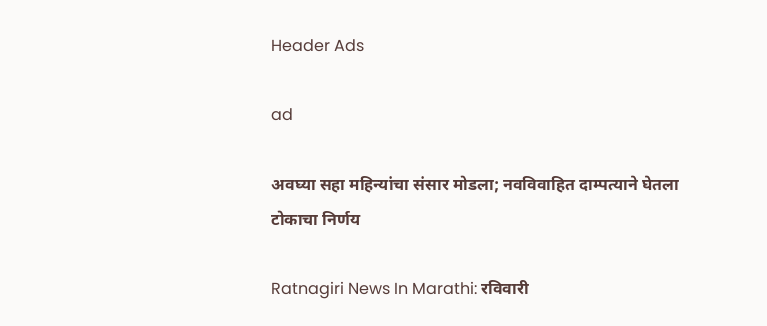Header Ads

ad

अवघ्या सहा महिन्यांचा संसार मोडला; नवविवाहित दाम्पत्याने घेतला टोकाचा निर्णय

Ratnagiri News In Marathi: रविवारी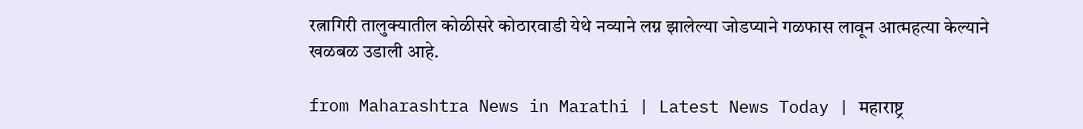रत्नागिरी तालुक्यातील कोळीसरे कोठारवाडी येथे नव्याने लग्न झालेल्या जोडप्याने गळफास लावून आत्महत्या केल्याने खळबळ उडाली आहे.

from Maharashtra News in Marathi | Latest News Today | महाराष्ट्र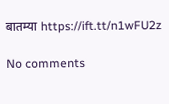बातम्या https://ift.tt/n1wFU2z

No comments